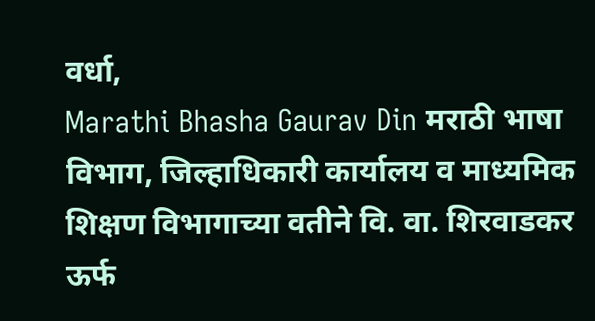वर्धा,
Marathi Bhasha Gaurav Din मराठी भाषा विभाग, जिल्हाधिकारी कार्यालय व माध्यमिक शिक्षण विभागाच्या वतीने वि. वा. शिरवाडकर ऊर्फ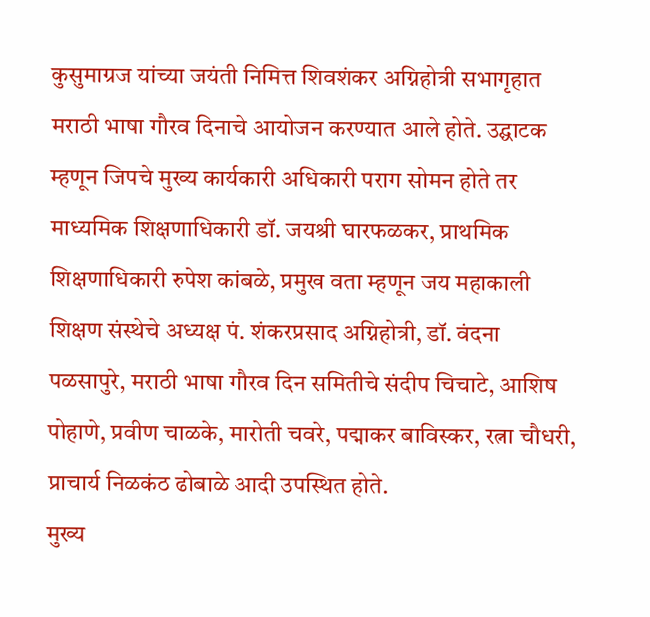कुसुमाग्रज यांच्या जयंती निमित्त शिवशंकर अग्निहोत्री सभागृहात मराठी भाषा गौरव दिनाचे आयोजन करण्यात आले होते. उद्घाटक म्हणून जिपचे मुख्य कार्यकारी अधिकारी पराग सोमन होते तर माध्यमिक शिक्षणाधिकारी डॉ. जयश्री घारफळकर, प्राथमिक शिक्षणाधिकारी रुपेश कांबळे, प्रमुख वता म्हणून जय महाकाली शिक्षण संस्थेचे अध्यक्ष पं. शंकरप्रसाद अग्निहोत्री, डॉ. वंदना पळसापुरे, मराठी भाषा गौरव दिन समितीचे संदीप चिचाटे, आशिष पोहाणे, प्रवीण चाळके, मारोती चवरे, पद्माकर बाविस्कर, रत्ना चौधरी, प्राचार्य निळकंठ ढोबाळे आदी उपस्थित होते.
मुख्य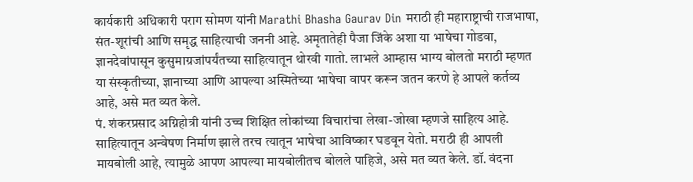कार्यकारी अधिकारी पराग सोमण यांनी Marathi Bhasha Gaurav Din मराठी ही महाराष्ट्राची राजभाषा, संत-शूरांची आणि समृद्ध साहित्याची जननी आहे. अमृतातेही पैजा जिंके अशा या भाषेचा गोडवा, ज्ञानदेवांपासून कुसुमाग्रजांपर्यंतच्या साहित्यातून थोरवी गातो. लाभले आम्हास भाग्य बोलतो मराठी म्हणत या संस्कृतीच्या, ज्ञानाच्या आणि आपल्या अस्मितेच्या भाषेचा वापर करून जतन करणे हे आपले कर्तव्य आहे, असे मत व्यत केले.
पं. शंकरप्रसाद अग्निहोत्री यांनी उच्च शिक्षित लोकांच्या विचारांचा लेखा-जोखा म्हणजे साहित्य आहे. साहित्यातून अन्वेषण निर्माण झाले तरच त्यातून भाषेचा आविष्कार घडवून येतो. मराठी ही आपली मायबोली आहे, त्यामुळे आपण आपल्या मायबोलीतच बोलले पाहिजे, असे मत व्यत केले. डॉ. वंदना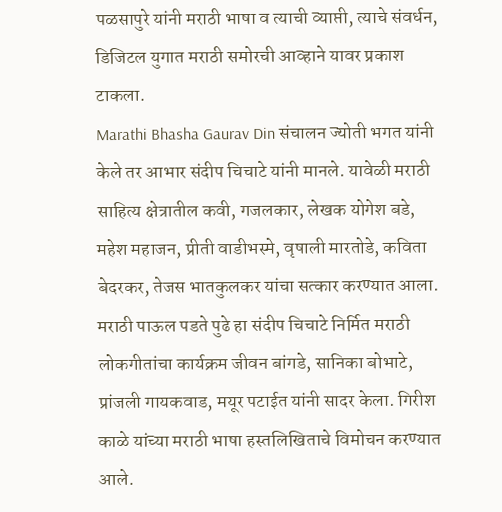पळसापुरे यांनी मराठी भाषा व त्याची व्याप्ती, त्याचे संवर्धन, डिजिटल युगात मराठी समोरची आव्हाने यावर प्रकाश टाकला.
Marathi Bhasha Gaurav Din संचालन ज्योती भगत यांनी केले तर आभार संदीप चिचाटे यांनी मानले. यावेळी मराठी साहित्य क्षेत्रातील कवी, गजलकार, लेखक योगेश बडे, महेश महाजन, प्रीती वाडीभस्मे, वृषाली मारतोडे, कविता बेदरकर, तेजस भातकुलकर यांचा सत्कार करण्यात आला. मराठी पाऊल पडते पुढे हा संदीप चिचाटे निर्मित मराठी लोकगीतांचा कार्यक्रम जीवन बांगडे, सानिका बोभाटे, प्रांजली गायकवाड, मयूर पटाईत यांनी सादर केला. गिरीश काळे यांच्या मराठी भाषा हस्तलिखिताचे विमोचन करण्यात आले.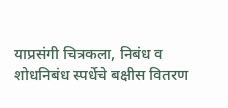याप्रसंगी चित्रकला, निबंध व शोधनिबंध स्पर्धेचे बक्षीस वितरण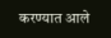करण्यात आले